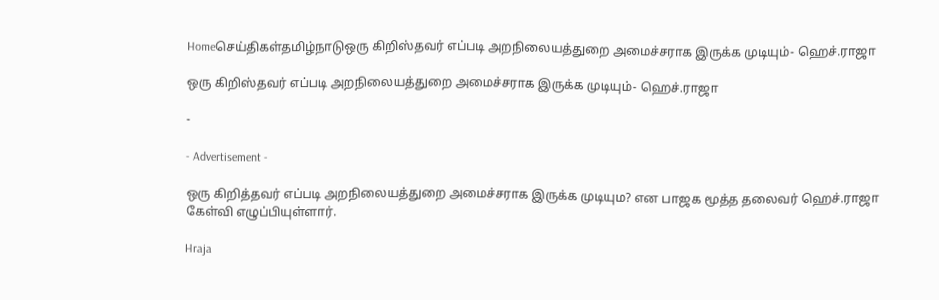Homeசெய்திகள்தமிழ்நாடுஒரு கிறிஸ்தவர் எப்படி அறநிலையத்துறை அமைச்சராக இருக்க முடியும்- ஹெச்.ராஜா

ஒரு கிறிஸ்தவர் எப்படி அறநிலையத்துறை அமைச்சராக இருக்க முடியும்- ஹெச்.ராஜா

-

- Advertisement -

ஒரு கிறித்தவர் எப்படி அறநிலையத்துறை அமைச்சராக இருக்க முடியும? என பாஜக மூத்த தலைவர் ஹெச்.ராஜா கேள்வி எழுப்பியுள்ளார்.

Hraja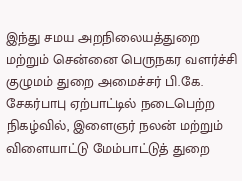இந்து சமய அறநிலையத்துறை மற்றும் சென்னை பெருநகர வளர்ச்சி குழுமம் துறை அமைச்சர் பி.கே. சேகர்பாபு ஏற்பாட்டில் நடைபெற்ற நிகழ்வில், இளைஞர் நலன் மற்றும் விளையாட்டு மேம்பாட்டுத் துறை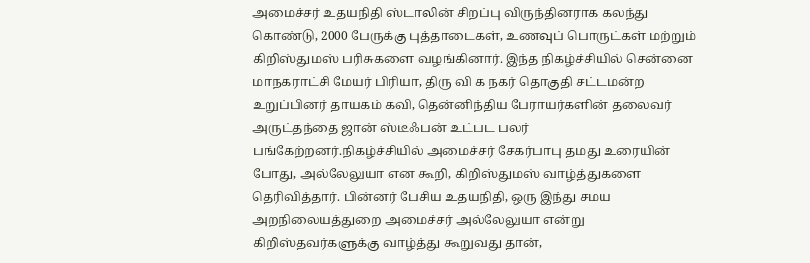அமைச்சர் உதயநிதி ஸ்டாலின் சிறப்பு விருந்தினராக கலந்து கொண்டு, 2000 பேருக்கு புத்தாடைகள், உணவுப் பொருட்கள் மற்றும் கிறிஸ்துமஸ் பரிசுகளை வழங்கினார். இந்த நிகழ்ச்சியில் சென்னை மாநகராட்சி மேயர் பிரியா, திரு வி க நகர் தொகுதி சட்டமன்ற உறுப்பினர் தாயகம் கவி, தென்னிந்திய பேராயர்களின் தலைவர் அருட்தந்தை ஜான் ஸ்டீஃபன் உட்பட பலர் பங்கேற்றனர்.நிகழ்ச்சியில் அமைச்சர் சேகர்பாபு தமது உரையின் போது, அல்லேலுயா என கூறி, கிறிஸ்துமஸ் வாழ்த்துகளை தெரிவித்தார். பின்னர் பேசிய உதயநிதி, ஒரு இந்து சமய அறநிலையத்துறை அமைச்சர் அல்லேலுயா என்று கிறிஸ்தவர்களுக்கு வாழ்த்து கூறுவது தான்,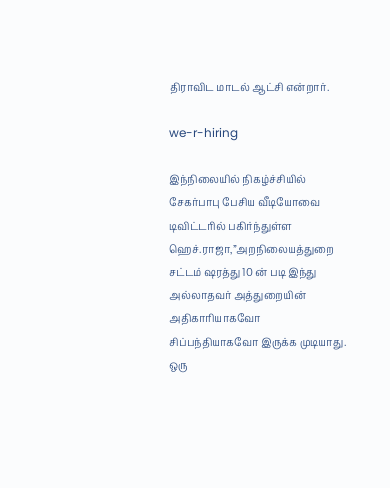திராவிட மாடல் ஆட்சி என்றார்.

we-r-hiring

இந்நிலையில் நிகழ்ச்சியில் சேகர்பாபு பேசிய வீடியோவை டிவிட்டரில் பகிர்ந்துள்ள ஹெச்.ராஜா,”அறநிலையத்துறை சட்டம் ஷரத்து 10 ன் படி இந்து அல்லாதவர் அத்துறையின் அதிகாரியாகவோ சிப்பந்தியாகவோ இருக்க முடியாது. ஒரு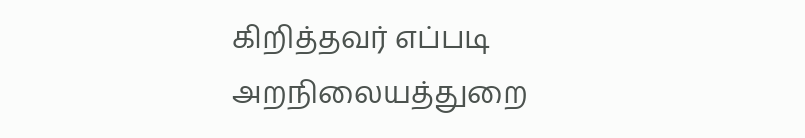கிறித்தவர் எப்படி அறநிலையத்துறை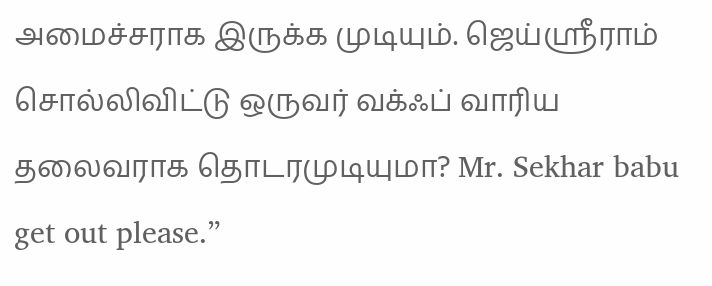அமைச்சராக இருக்க முடியும். ஜெய்ஸ்ரீராம் சொல்லிவிட்டு ஒருவர் வக்ஃப் வாரிய தலைவராக தொடரமுடியுமா? Mr. Sekhar babu get out please.”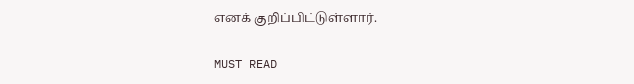எனக் குறிப்பிட்டுள்ளார்.

MUST READ